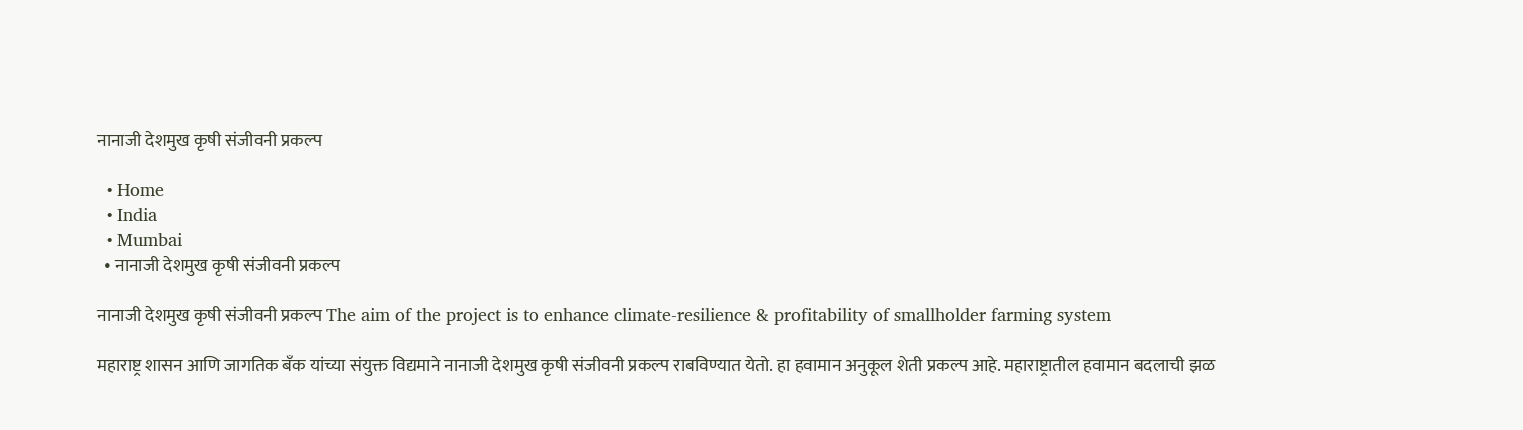नानाजी देशमुख कृषी संजीवनी प्रकल्प

  • Home
  • India
  • Mumbai
  • नानाजी देशमुख कृषी संजीवनी प्रकल्प

नानाजी देशमुख कृषी संजीवनी प्रकल्प The aim of the project is to enhance climate-resilience & profitability of smallholder farming system

महाराष्ट्र शासन आणि जागतिक बँक यांच्या संयुक्त विद्यमाने नानाजी देशमुख कृषी संजीवनी प्रकल्प राबविण्यात येतो. हा हवामान अनुकूल शेती प्रकल्प आहे. महाराष्ट्रातील हवामान बदलाची झळ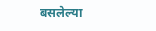बसलेल्या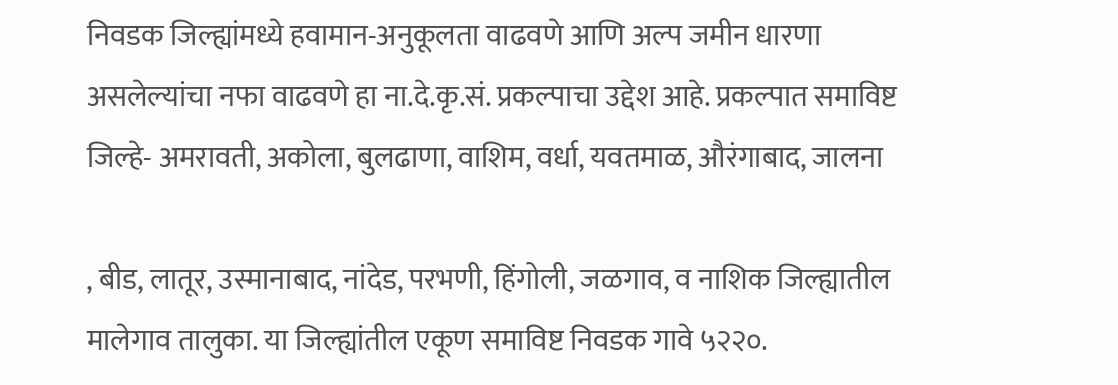निवडक जिल्ह्यांमध्ये हवामान-अनुकूलता वाढवणे आणि अल्प जमीन धारणा असलेल्यांचा नफा वाढवणे हा ना.दे.कृ.सं. प्रकल्पाचा उद्देश आहे. प्रकल्पात समाविष्ट जिल्हे- अमरावती, अकोला, बुलढाणा, वाशिम, वर्धा, यवतमाळ, औरंगाबाद, जालना

, बीड, लातूर, उस्मानाबाद, नांदेड, परभणी, हिंगोली, जळगाव, व नाशिक जिल्ह्यातील मालेगाव तालुका. या जिल्ह्यांतील एकूण समाविष्ट निवडक गावे ५२२०.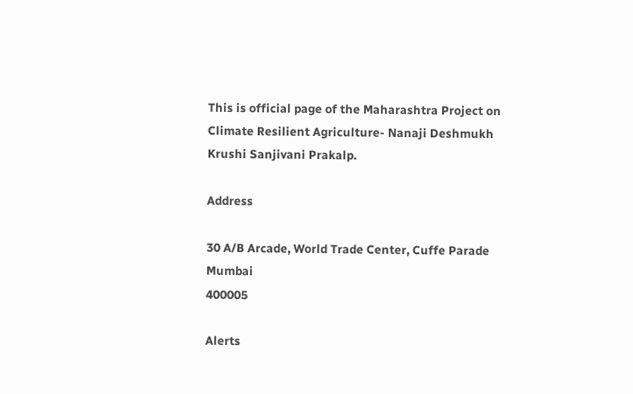This is official page of the Maharashtra Project on Climate Resilient Agriculture- Nanaji Deshmukh Krushi Sanjivani Prakalp.

Address

30 A/B Arcade, World Trade Center, Cuffe Parade
Mumbai
400005

Alerts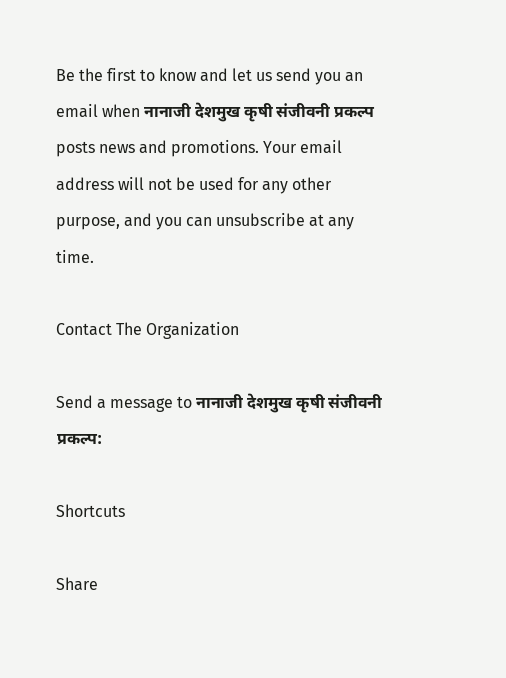Be the first to know and let us send you an email when नानाजी देशमुख कृषी संजीवनी प्रकल्प posts news and promotions. Your email address will not be used for any other purpose, and you can unsubscribe at any time.

Contact The Organization

Send a message to नानाजी देशमुख कृषी संजीवनी प्रकल्प:

Shortcuts

Share